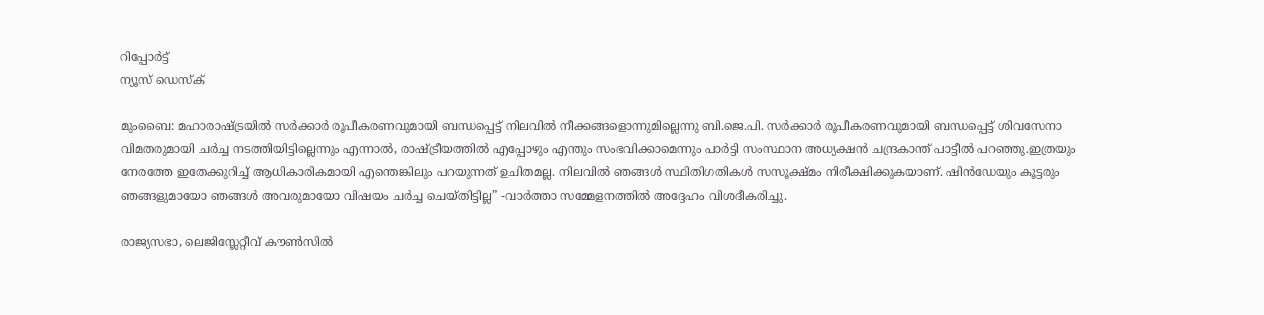റിപ്പോര്‍ട്ട്
ന്യൂസ് ഡെസ്ക്

മുംബൈ: മഹാരാഷ്ട്രയില്‍ സര്‍ക്കാര്‍ രൂപീകരണവുമായി ബന്ധപ്പെട്ട് നിലവില്‍ നീക്കങ്ങളൊന്നുമില്ലെന്നു ബി.ജെ.പി. സര്‍ക്കാര്‍ രൂപീകരണവുമായി ബന്ധപ്പെട്ട് ശിവസേനാ വിമതരുമായി ചര്‍ച്ച നടത്തിയിട്ടില്ലെന്നും എന്നാല്‍, രാഷ്ട്രീയത്തില്‍ എപ്പോഴും എന്തും സംഭവിക്കാമെന്നും പാര്‍ട്ടി സംസ്ഥാന അധ്യക്ഷന്‍ ചന്ദ്രകാന്ത് പാട്ടീല്‍ പറഞ്ഞു.ഇത്രയും നേരത്തേ ഇതേക്കുറിച്ച് ആധികാരികമായി എന്തെങ്കിലും പറയുന്നത് ഉചിതമല്ല. നിലവില്‍ ഞങ്ങള്‍ സ്ഥിതിഗതികള്‍ സസൂക്ഷ്മം നിരീക്ഷിക്കുകയാണ്. ഷിന്‍ഡേയും കൂട്ടരും ഞങ്ങളുമായോ ഞങ്ങള്‍ അവരുമായോ വിഷയം ചര്‍ച്ച ചെയ്തിട്ടില്ല” -വാര്‍ത്താ സമ്മേളനത്തില്‍ അദ്ദേഹം വിശദീകരിച്ചു.

രാജ്യസഭാ, ലെജിസ്ലേറ്റീവ് കൗണ്‍സില്‍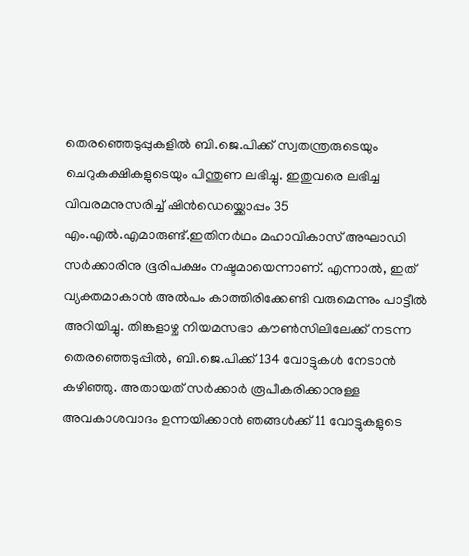തെരഞ്ഞെടുപ്പുകളില്‍ ബി.ജെ.പിക്ക് സ്വതന്ത്രരുടെയും ചെറുകക്ഷികളുടെയും പിന്തുണ ലഭിച്ചു. ഇതുവരെ ലഭിച്ച വിവരമനുസരിച്ച് ഷിന്‍ഡെയ്ക്കൊപ്പം 35 എം.എല്‍.എമാരുണ്ട്.ഇതിനര്‍ഥം മഹാവികാസ് അഘാഡി സര്‍ക്കാരിനു ഭൂരിപക്ഷം നഷ്ടമായെന്നാണ്. എന്നാല്‍, ഇത് വ്യക്തമാകാന്‍ അല്‍പം കാത്തിരിക്കേണ്ടി വരുമെന്നും പാട്ടീല്‍ അറിയിച്ചു. തിങ്കളാഴ്ച നിയമസഭാ കൗണ്‍സിലിലേക്ക് നടന്ന തെരഞ്ഞെടുപ്പില്‍, ബി.ജെ.പിക്ക് 134 വോട്ടുകള്‍ നേടാന്‍ കഴിഞ്ഞു. അതായത് സര്‍ക്കാര്‍ രൂപീകരിക്കാനുള്ള അവകാശവാദം ഉന്നയിക്കാന്‍ ഞങ്ങള്‍ക്ക് 11 വോട്ടുകളുടെ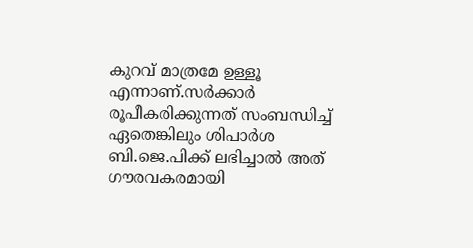കുറവ് മാത്രമേ ഉള്ളൂ എന്നാണ്.സര്‍ക്കാര്‍ രൂപീകരിക്കുന്നത് സംബന്ധിച്ച് ഏതെങ്കിലും ശിപാര്‍ശ ബി.ജെ.പിക്ക് ലഭിച്ചാല്‍ അത് ഗൗരവകരമായി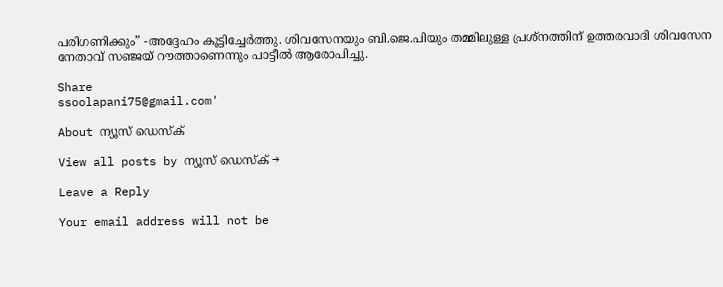പരിഗണിക്കും” -അദ്ദേഹം കൂട്ടിച്ചേര്‍ത്തു. ശിവസേനയും ബി.ജെ.പിയും തമ്മിലുള്ള പ്രശ്നത്തിന് ഉത്തരവാദി ശിവസേന നേതാവ് സഞ്ജയ് റൗത്താണെന്നും പാട്ടീല്‍ ആരോപിച്ചു.

Share
ssoolapani75@gmail.com'

About ന്യൂസ് ഡെസ്ക്

View all posts by ന്യൂസ് ഡെസ്ക് →

Leave a Reply

Your email address will not be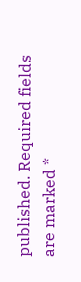published. Required fields are marked *